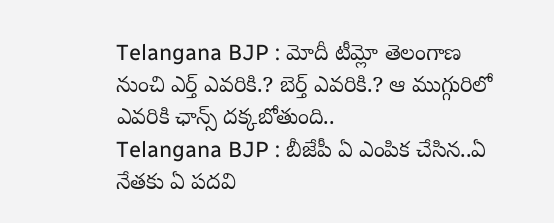Telangana BJP : మోదీ టీమ్లో తెలంగాణ నుంచి ఎర్త్ ఎవరికి.? బెర్త్ ఎవరికి.? ఆ ముగ్గురిలో ఎవరికి ఛాన్స్ దక్కబోతుంది..
Telangana BJP : బీజేపీ ఏ ఎంపిక చేసిన..ఏ నేతకు ఏ పదవి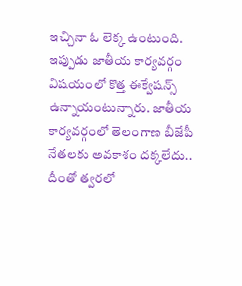ఇచ్చినా ఓ లెక్క ఉంటుంది. ఇప్పుడు జాతీయ కార్యవర్గం విషయంలో కొత్త ఈక్వేషన్స్ ఉన్నాయంటున్నారు. జాతీయ కార్యవర్గంలో తెలంగాణ బీజేపీ నేతలకు అవకాశం దక్కలేదు.. దీంతో త్వరలో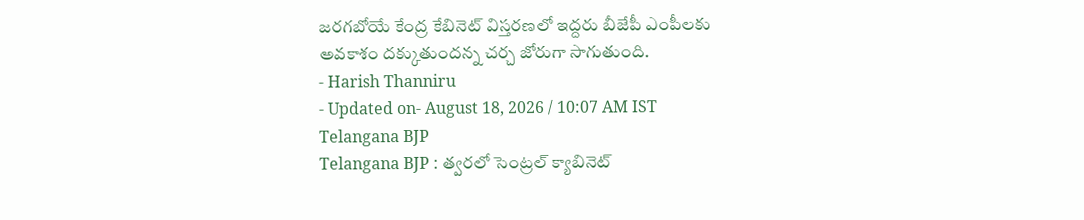జరగబోయే కేంద్ర కేబినెట్ విస్తరణలో ఇద్దరు బీజేపీ ఎంపీలకు అవకాశం దక్కుతుందన్న చర్చ జోరుగా సాగుతుంది.
- Harish Thanniru
- Updated on- August 18, 2026 / 10:07 AM IST
Telangana BJP
Telangana BJP : త్వరలో సెంట్రల్ క్యాబినెట్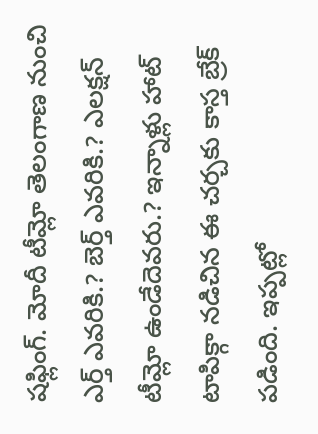షఫ్లింగ్. మోదీ టీమ్లో తెలంగాణ నుంచి ఎర్త్ ఎవరికి.? బెర్త్ ఎవరికి.? ఎలక్షన్ టీమ్లో ఉండేదెవరు.? ఇన్నాళ్లు హాట్ టాపిక్గా నడిచిన ఈ చర్చకు కాస్త బ్రేక్ పడింది. ఇప్పట్లో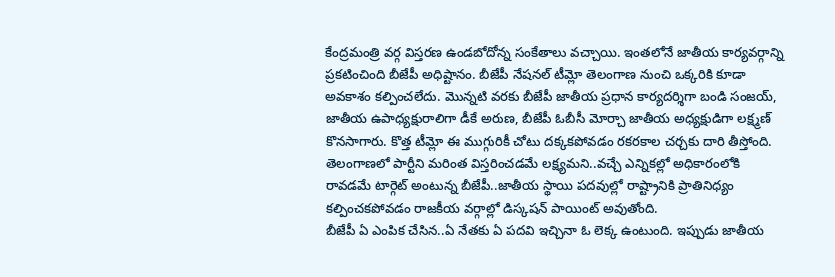కేంద్రమంత్రి వర్గ విస్తరణ ఉండబోదోన్న సంకేతాలు వచ్చాయి. ఇంతలోనే జాతీయ కార్యవర్గాన్ని ప్రకటించింది బీజేపీ అధిష్టానం. బీజేపీ నేషనల్ టీమ్లో తెలంగాణ నుంచి ఒక్కరికి కూడా అవకాశం కల్పించలేదు. మొన్నటి వరకు బీజేపీ జాతీయ ప్రధాన కార్యదర్శిగా బండి సంజయ్, జాతీయ ఉపాధ్యక్షురాలిగా డీకే అరుణ, బీజేపీ ఓబీసీ మోర్చా జాతీయ అధ్యక్షుడిగా లక్ష్మణ్ కొనసాగారు. కొత్త టీమ్లో ఈ ముగ్గురికీ చోటు దక్కకపోవడం రకరకాల చర్చకు దారి తీస్తోంది. తెలంగాణలో పార్టీని మరింత విస్తరించడమే లక్ష్యమని..వచ్చే ఎన్నికల్లో అధికారంలోకి రావడమే టార్గెట్ అంటున్న బీజేపీ..జాతీయ స్థాయి పదవుల్లో రాష్ట్రానికి ప్రాతినిధ్యం కల్పించకపోవడం రాజకీయ వర్గాల్లో డిస్కషన్ పాయింట్ అవుతోంది.
బీజేపీ ఏ ఎంపిక చేసిన..ఏ నేతకు ఏ పదవి ఇచ్చినా ఓ లెక్క ఉంటుంది. ఇప్పుడు జాతీయ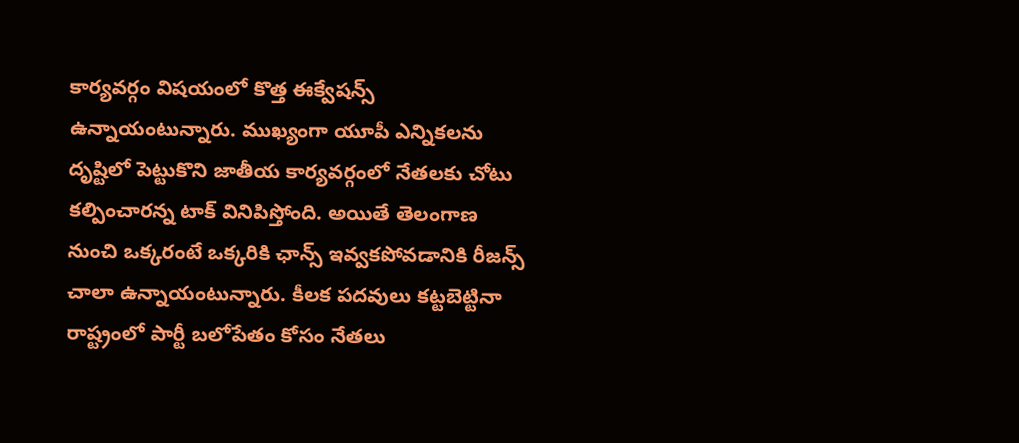కార్యవర్గం విషయంలో కొత్త ఈక్వేషన్స్ ఉన్నాయంటున్నారు. ముఖ్యంగా యూపీ ఎన్నికలను దృష్టిలో పెట్టుకొని జాతీయ కార్యవర్గంలో నేతలకు చోటు కల్పించారన్న టాక్ వినిపిస్తోంది. అయితే తెలంగాణ నుంచి ఒక్కరంటే ఒక్కరికి ఛాన్స్ ఇవ్వకపోవడానికి రీజన్స్ చాలా ఉన్నాయంటున్నారు. కీలక పదవులు కట్టబెట్టినా రాష్ట్రంలో పార్టీ బలోపేతం కోసం నేతలు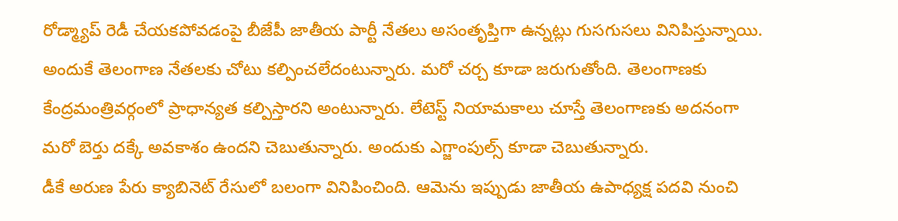రోడ్మ్యాప్ రెడీ చేయకపోవడంపై బీజేపీ జాతీయ పార్టీ నేతలు అసంతృప్తిగా ఉన్నట్లు గుసగుసలు వినిపిస్తున్నాయి.
అందుకే తెలంగాణ నేతలకు చోటు కల్పించలేదంటున్నారు. మరో చర్చ కూడా జరుగుతోంది. తెలంగాణకు కేంద్రమంత్రివర్గంలో ప్రాధాన్యత కల్పిస్తారని అంటున్నారు. లేటెస్ట్ నియామకాలు చూస్తే తెలంగాణకు అదనంగా మరో బెర్తు దక్కే అవకాశం ఉందని చెబుతున్నారు. అందుకు ఎగ్జాంపుల్స్ కూడా చెబుతున్నారు.
డీకే అరుణ పేరు క్యాబినెట్ రేసులో బలంగా వినిపించింది. ఆమెను ఇప్పుడు జాతీయ ఉపాధ్యక్ష పదవి నుంచి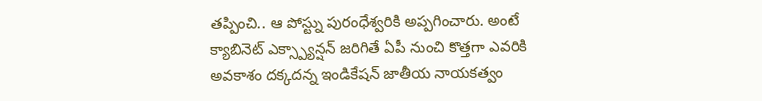తప్పించి.. ఆ పోస్ట్ను పురంధేశ్వరికి అప్పగించారు. అంటే క్యాబినెట్ ఎక్స్ప్యాన్షన్ జరిగితే ఏపీ నుంచి కొత్తగా ఎవరికి అవకాశం దక్కదన్న ఇండికేషన్ జాతీయ నాయకత్వం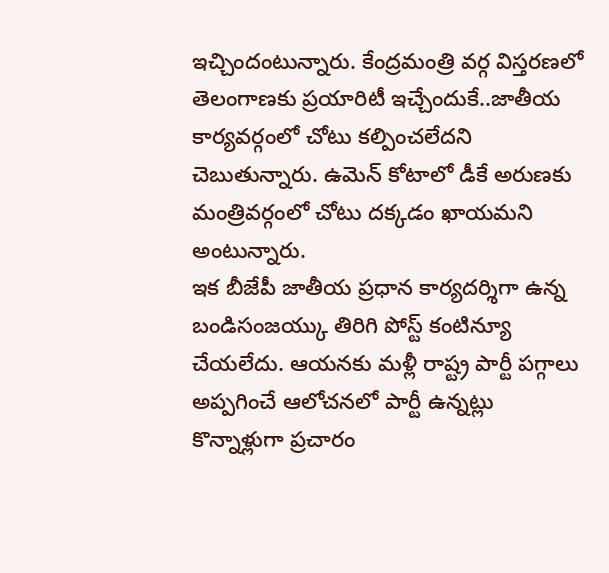ఇచ్చిందంటున్నారు. కేంద్రమంత్రి వర్గ విస్తరణలో తెలంగాణకు ప్రయారిటీ ఇచ్చేందుకే..జాతీయ కార్యవర్గంలో చోటు కల్పించలేదని చెబుతున్నారు. ఉమెన్ కోటాలో డీకే అరుణకు మంత్రివర్గంలో చోటు దక్కడం ఖాయమని అంటున్నారు.
ఇక బీజేపీ జాతీయ ప్రధాన కార్యదర్శిగా ఉన్న బండిసంజయ్కు తిరిగి పోస్ట్ కంటిన్యూ చేయలేదు. ఆయనకు మళ్లీ రాష్ట్ర పార్టీ పగ్గాలు అప్పగించే ఆలోచనలో పార్టీ ఉన్నట్లు కొన్నాళ్లుగా ప్రచారం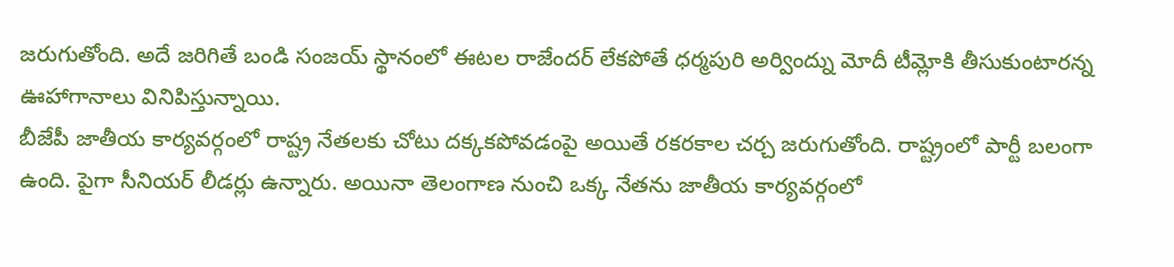జరుగుతోంది. అదే జరిగితే బండి సంజయ్ స్థానంలో ఈటల రాజేందర్ లేకపోతే ధర్మపురి అర్వింద్ను మోదీ టీమ్లోకి తీసుకుంటారన్న ఊహాగానాలు వినిపిస్తున్నాయి.
బీజేపీ జాతీయ కార్యవర్గంలో రాష్ట్ర నేతలకు చోటు దక్కకపోవడంపై అయితే రకరకాల చర్చ జరుగుతోంది. రాష్ట్రంలో పార్టీ బలంగా ఉంది. పైగా సీనియర్ లీడర్లు ఉన్నారు. అయినా తెలంగాణ నుంచి ఒక్క నేతను జాతీయ కార్యవర్గంలో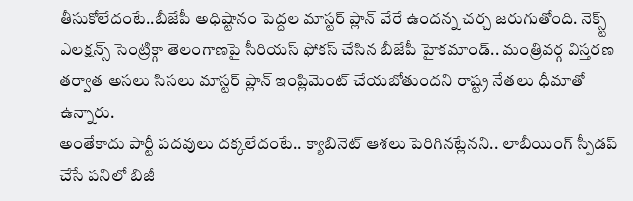తీసుకోలేదంటే..బీజేపీ అధిష్టానం పెద్దల మాస్టర్ ప్లాన్ వేరే ఉందన్న చర్చ జరుగుతోంది. నెక్స్ట్ ఎలక్షన్స్ సెంట్రిక్గా తెలంగాణపై సీరియస్ ఫోకస్ చేసిన బీజేపీ హైకమాండ్.. మంత్రివర్గ విస్తరణ తర్వాత అసలు సిసలు మాస్టర్ ప్లాన్ ఇంప్లిమెంట్ చేయబోతుందని రాష్ట్ర నేతలు ధీమాతో ఉన్నారు.
అంతేకాదు పార్టీ పదవులు దక్కలేదంటే.. క్యాబినెట్ ఆశలు పెరిగినట్లేనని.. లాబీయింగ్ స్పీడప్ చేసే పనిలో బిజీ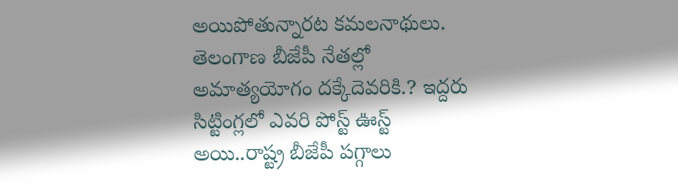అయిపోతున్నారట కమలనాథులు. తెలంగాణ బీజేపీ నేతల్లో అమాత్యయోగం దక్కేదెవరికి.? ఇద్దరు సిట్టింగ్లలో ఎవరి పోస్ట్ ఊస్ట్ అయి..రాష్ట్ర బీజేపీ పగ్గాలు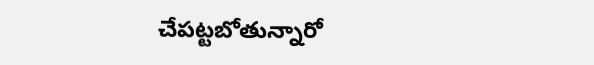చేపట్టబోతున్నారో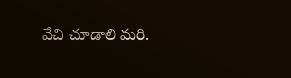వేచి చూడాలి మరి.